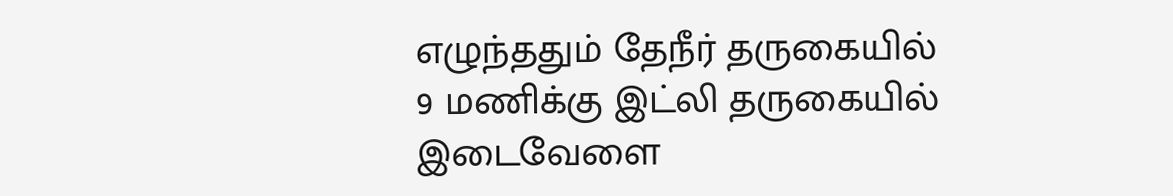எழுந்ததும் தேநீர் தருகையில்
9 மணிக்கு இட்லி தருகையில்
இடைவேளை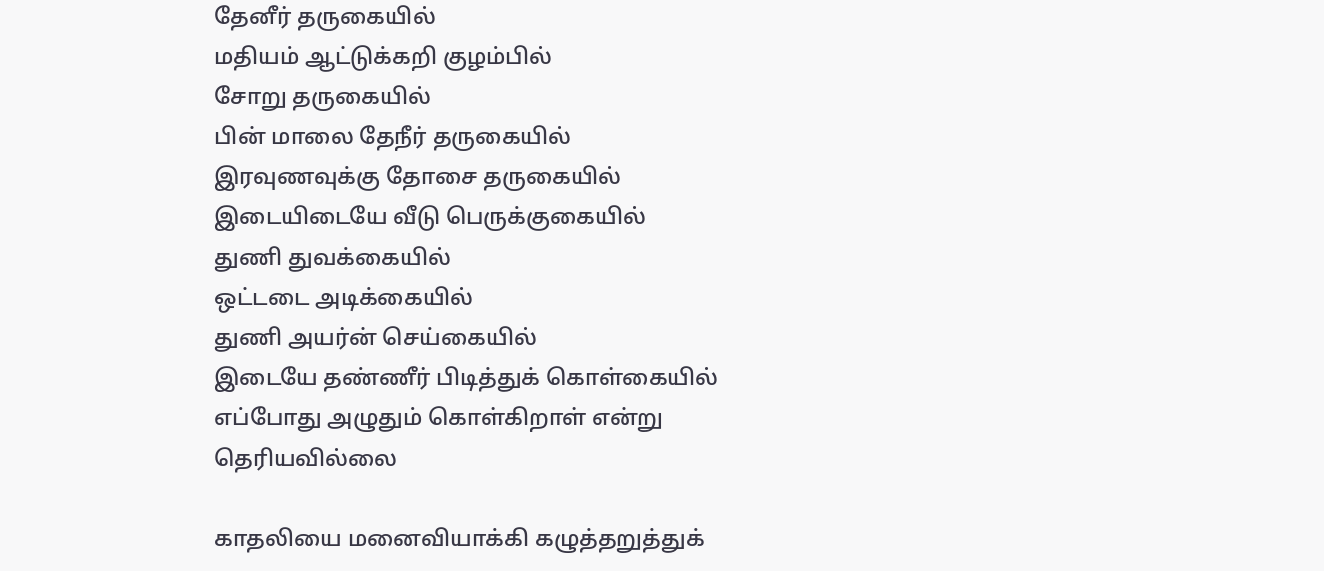தேனீர் தருகையில்
மதியம் ஆட்டுக்கறி குழம்பில்
சோறு தருகையில்
பின் மாலை தேநீர் தருகையில்
இரவுணவுக்கு தோசை தருகையில்
இடையிடையே வீடு பெருக்குகையில்
துணி துவக்கையில்
ஒட்டடை அடிக்கையில்
துணி அயர்ன் செய்கையில்
இடையே தண்ணீர் பிடித்துக் கொள்கையில்
எப்போது அழுதும் கொள்கிறாள் என்று
தெரியவில்லை

காதலியை மனைவியாக்கி கழுத்தறுத்துக்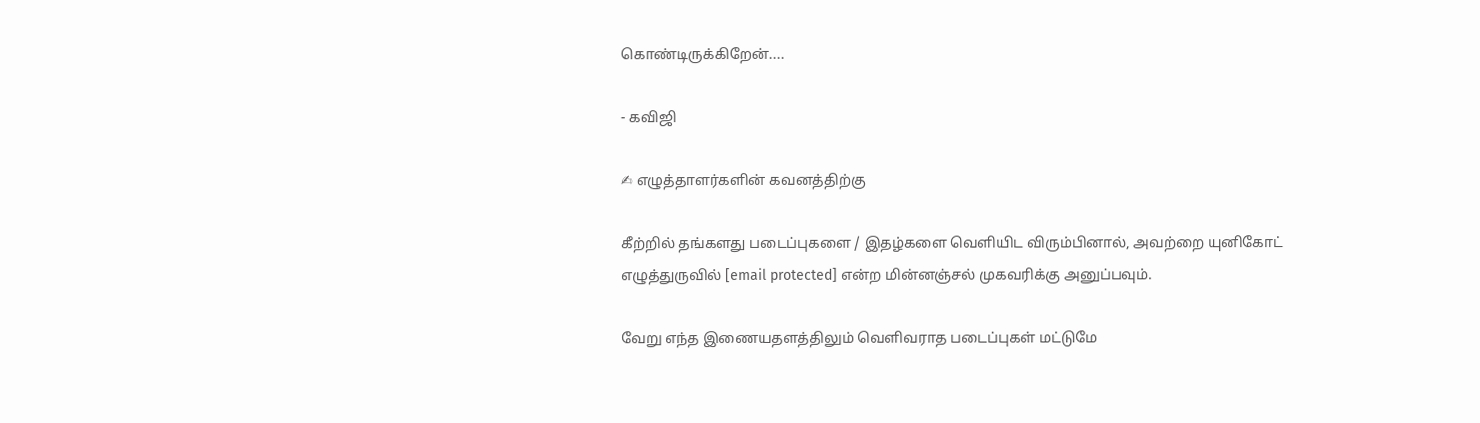கொண்டிருக்கிறேன்....

- கவிஜி

✍ எழுத்தாளர்களின் கவனத்திற்கு

கீற்றில் தங்களது படைப்புகளை / இதழ்களை வெளியிட விரும்பினால், அவற்றை யுனிகோட் எழுத்துருவில் [email protected] என்ற மின்னஞ்சல் முகவரிக்கு அனுப்பவும்.

வேறு எந்த இணையதளத்திலும் வெளிவராத படைப்புகள் மட்டுமே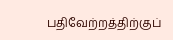பதிவேற்றத்திற்குப்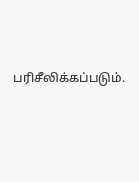பரிசீலிக்கப்படும்.